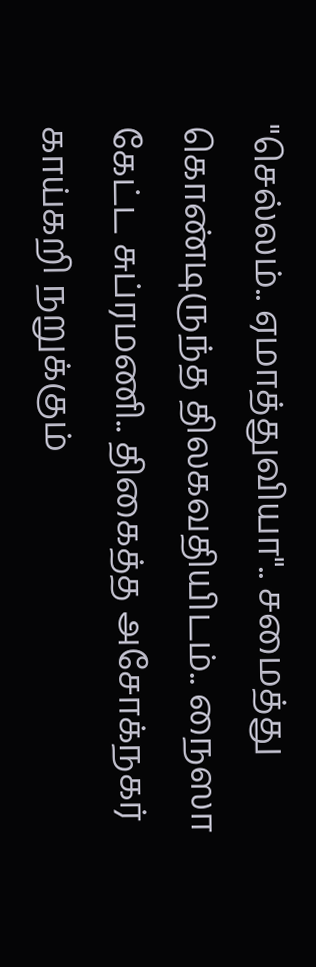"செல்லம்.. ஏமாத்துவியா".. சமைத்து கொண்டிருந்த திலகவதியிடம்.. நைஸா கேட்ட சுப்ரமணி.. திகைத்த அசோக்நகர்
காய்கறி நறுக்கும்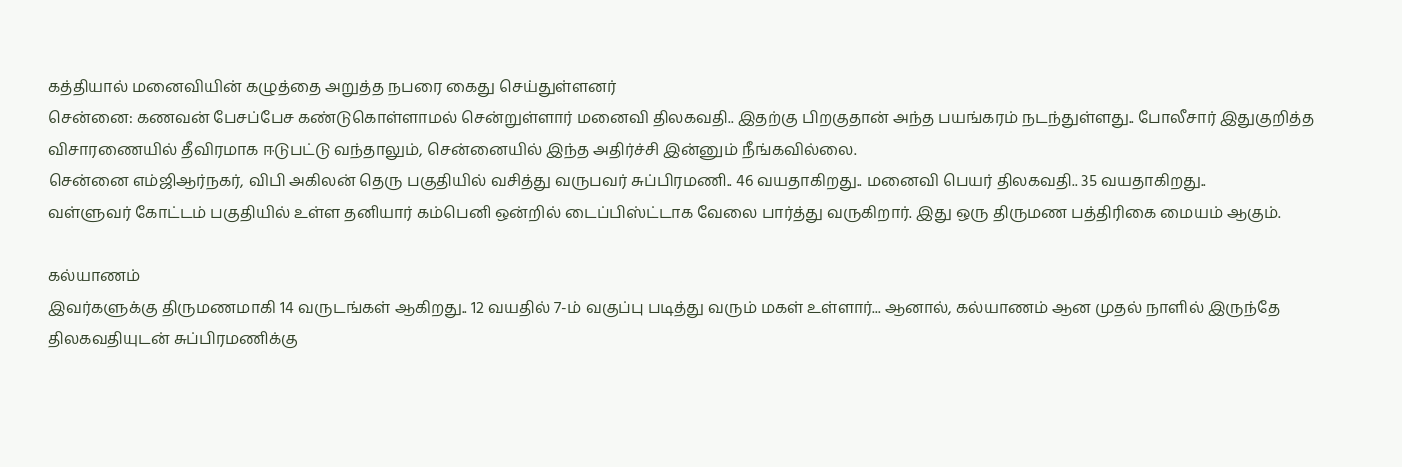கத்தியால் மனைவியின் கழுத்தை அறுத்த நபரை கைது செய்துள்ளனர்
சென்னை: கணவன் பேசப்பேச கண்டுகொள்ளாமல் சென்றுள்ளார் மனைவி திலகவதி.. இதற்கு பிறகுதான் அந்த பயங்கரம் நடந்துள்ளது.. போலீசார் இதுகுறித்த விசாரணையில் தீவிரமாக ஈடுபட்டு வந்தாலும், சென்னையில் இந்த அதிர்ச்சி இன்னும் நீங்கவில்லை.
சென்னை எம்ஜிஆர்நகர், விபி அகிலன் தெரு பகுதியில் வசித்து வருபவர் சுப்பிரமணி.. 46 வயதாகிறது.. மனைவி பெயர் திலகவதி.. 35 வயதாகிறது..
வள்ளுவர் கோட்டம் பகுதியில் உள்ள தனியார் கம்பெனி ஒன்றில் டைப்பிஸ்ட்டாக வேலை பார்த்து வருகிறார். இது ஒரு திருமண பத்திரிகை மையம் ஆகும்.

கல்யாணம்
இவர்களுக்கு திருமணமாகி 14 வருடங்கள் ஆகிறது.. 12 வயதில் 7-ம் வகுப்பு படித்து வரும் மகள் உள்ளார்... ஆனால், கல்யாணம் ஆன முதல் நாளில் இருந்தே திலகவதியுடன் சுப்பிரமணிக்கு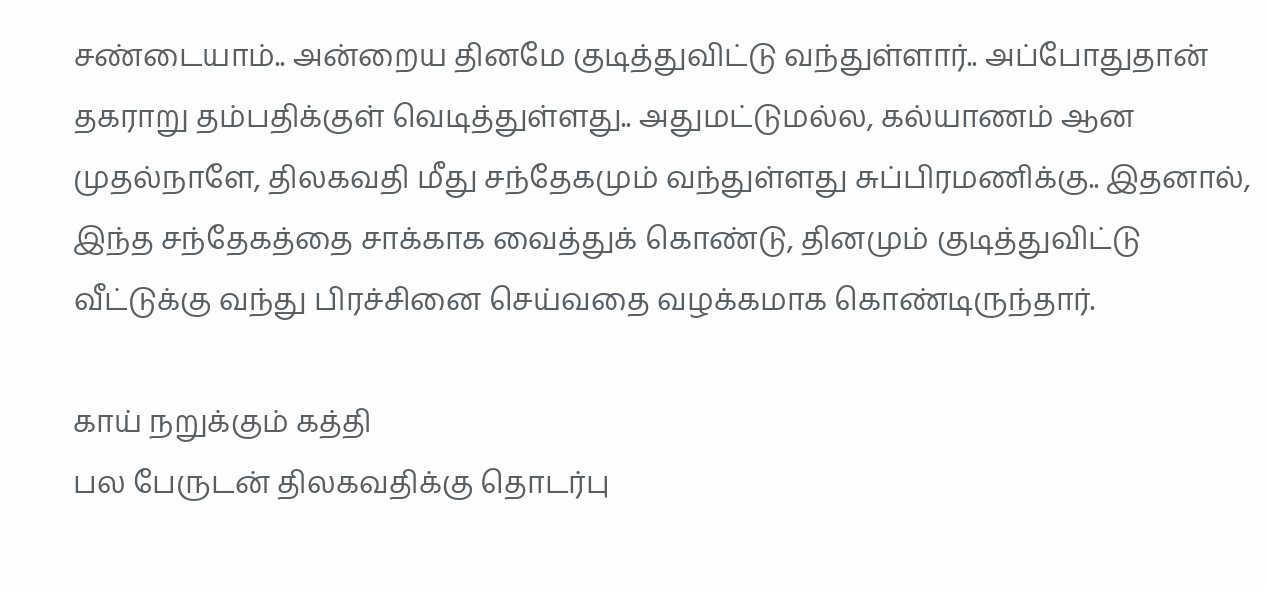சண்டையாம்.. அன்றைய தினமே குடித்துவிட்டு வந்துள்ளார்.. அப்போதுதான் தகராறு தம்பதிக்குள் வெடித்துள்ளது.. அதுமட்டுமல்ல, கல்யாணம் ஆன முதல்நாளே, திலகவதி மீது சந்தேகமும் வந்துள்ளது சுப்பிரமணிக்கு.. இதனால், இந்த சந்தேகத்தை சாக்காக வைத்துக் கொண்டு, தினமும் குடித்துவிட்டு வீட்டுக்கு வந்து பிரச்சினை செய்வதை வழக்கமாக கொண்டிருந்தார்.

காய் நறுக்கும் கத்தி
பல பேருடன் திலகவதிக்கு தொடர்பு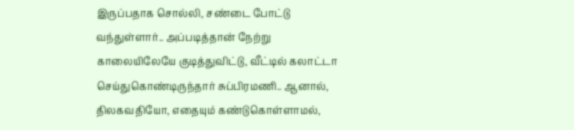இருப்பதாக சொல்லி, சண்டை போட்டு வந்துள்ளார்.. அப்படித்தான் நேற்று காலையிலேயே குடித்துவிட்டு, வீட்டில் கலாட்டா செய்துகொண்டிருந்தார் சுப்பிரமணி.. ஆனால், திலகவதியோ, எதையும் கண்டுகொள்ளாமல்,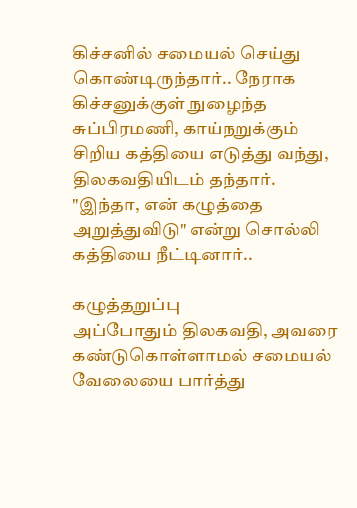கிச்சனில் சமையல் செய்து கொண்டிருந்தார்.. நேராக கிச்சனுக்குள் நுழைந்த சுப்பிரமணி, காய்நறுக்கும் சிறிய கத்தியை எடுத்து வந்து, திலகவதியிடம் தந்தார். "இந்தா, என் கழுத்தை அறுத்துவிடு" என்று சொல்லி கத்தியை நீட்டினார்..

கழுத்தறுப்பு
அப்போதும் திலகவதி, அவரை கண்டுகொள்ளாமல் சமையல் வேலையை பார்த்து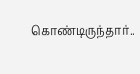கொண்டிருந்தார்..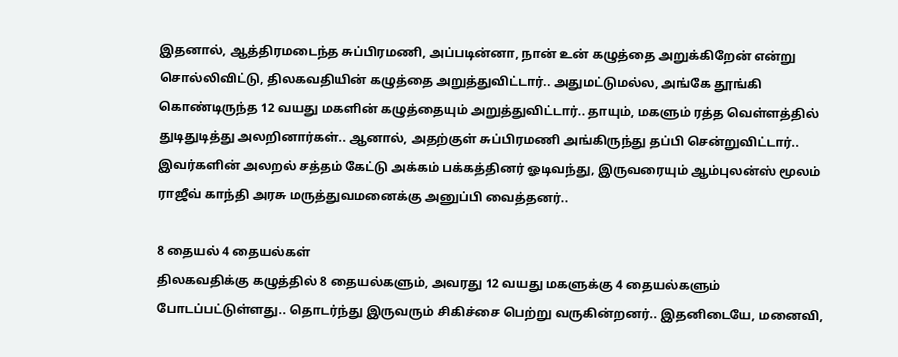இதனால், ஆத்திரமடைந்த சுப்பிரமணி, அப்படின்னா, நான் உன் கழுத்தை அறுக்கிறேன் என்று சொல்லிவிட்டு, திலகவதியின் கழுத்தை அறுத்துவிட்டார்.. அதுமட்டுமல்ல, அங்கே தூங்கி கொண்டிருந்த 12 வயது மகளின் கழுத்தையும் அறுத்துவிட்டார்.. தாயும், மகளும் ரத்த வெள்ளத்தில் துடிதுடித்து அலறினார்கள்.. ஆனால், அதற்குள் சுப்பிரமணி அங்கிருந்து தப்பி சென்றுவிட்டார்.. இவர்களின் அலறல் சத்தம் கேட்டு அக்கம் பக்கத்தினர் ஓடிவந்து, இருவரையும் ஆம்புலன்ஸ் மூலம் ராஜீவ் காந்தி அரசு மருத்துவமனைக்கு அனுப்பி வைத்தனர்..

8 தையல் 4 தையல்கள்
திலகவதிக்கு கழுத்தில் 8 தையல்களும், அவரது 12 வயது மகளுக்கு 4 தையல்களும் போடப்பட்டுள்ளது.. தொடர்ந்து இருவரும் சிகிச்சை பெற்று வருகின்றனர்.. இதனிடையே, மனைவி,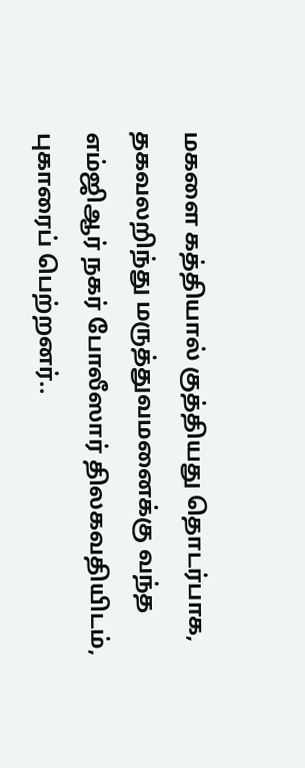மகளை கத்தியால் குத்தியது தொடர்பாக, தகவலறிந்து மருத்துவமனைக்கு வந்த எம்ஜிஆர் நகர் போலீஸார் திலகவதியிடம், புகாரைப் பெற்றனர்..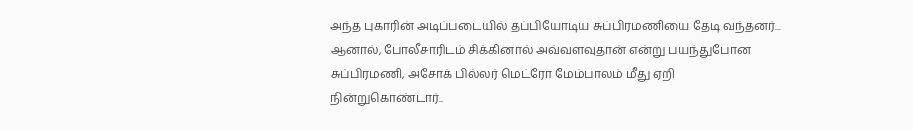அந்த புகாரின் அடிப்படையில் தப்பியோடிய சுப்பிரமணியை தேடி வந்தனர்... ஆனால், போலீசாரிடம் சிக்கினால் அவ்வளவுதான் என்று பயந்துபோன சுப்பிரமணி, அசோக் பில்லர் மெட்ரோ மேம்பாலம் மீது ஏறி நின்றுகொண்டார்..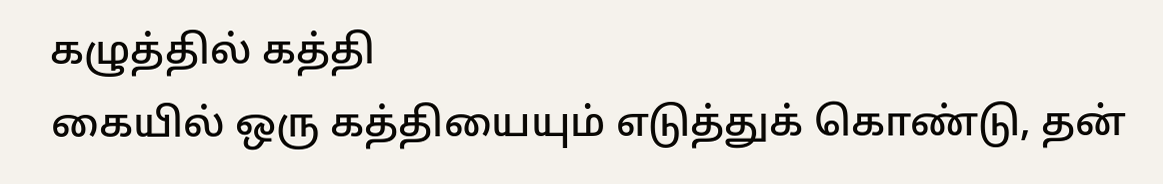கழுத்தில் கத்தி
கையில் ஒரு கத்தியையும் எடுத்துக் கொண்டு, தன்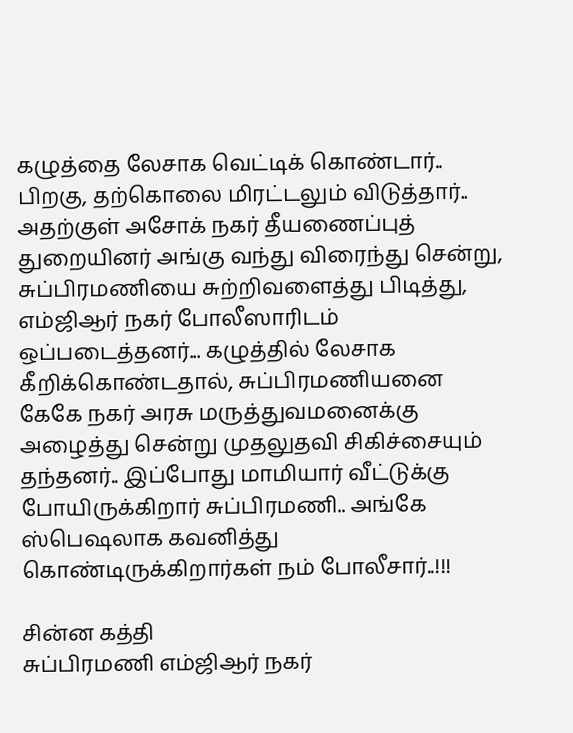கழுத்தை லேசாக வெட்டிக் கொண்டார்.. பிறகு, தற்கொலை மிரட்டலும் விடுத்தார்.. அதற்குள் அசோக் நகர் தீயணைப்புத் துறையினர் அங்கு வந்து விரைந்து சென்று, சுப்பிரமணியை சுற்றிவளைத்து பிடித்து, எம்ஜிஆர் நகர் போலீஸாரிடம் ஒப்படைத்தனர்... கழுத்தில் லேசாக கீறிக்கொண்டதால், சுப்பிரமணியனை கேகே நகர் அரசு மருத்துவமனைக்கு அழைத்து சென்று முதலுதவி சிகிச்சையும் தந்தனர்.. இப்போது மாமியார் வீட்டுக்கு போயிருக்கிறார் சுப்பிரமணி.. அங்கே ஸ்பெஷலாக கவனித்து கொண்டிருக்கிறார்கள் நம் போலீசார்..!!!

சின்ன கத்தி
சுப்பிரமணி எம்ஜிஆர் நகர்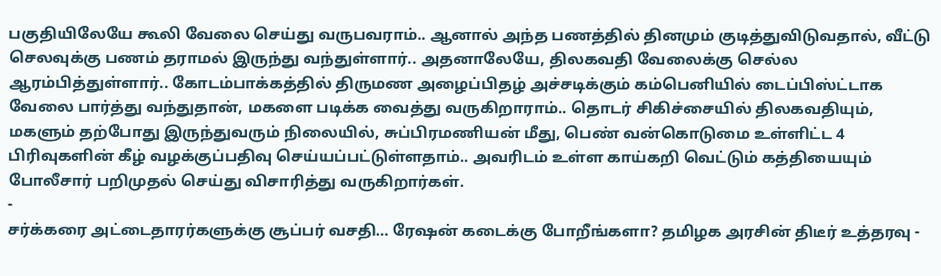பகுதியிலேயே கூலி வேலை செய்து வருபவராம்.. ஆனால் அந்த பணத்தில் தினமும் குடித்துவிடுவதால், வீட்டு செலவுக்கு பணம் தராமல் இருந்து வந்துள்ளார்.. அதனாலேயே, திலகவதி வேலைக்கு செல்ல ஆரம்பித்துள்ளார்.. கோடம்பாக்கத்தில் திருமண அழைப்பிதழ் அச்சடிக்கும் கம்பெனியில் டைப்பிஸ்ட்டாக வேலை பார்த்து வந்துதான், மகளை படிக்க வைத்து வருகிறாராம்.. தொடர் சிகிச்சையில் திலகவதியும், மகளும் தற்போது இருந்துவரும் நிலையில், சுப்பிரமணியன் மீது, பெண் வன்கொடுமை உள்ளிட்ட 4 பிரிவுகளின் கீழ் வழக்குப்பதிவு செய்யப்பட்டுள்ளதாம்.. அவரிடம் உள்ள காய்கறி வெட்டும் கத்தியையும் போலீசார் பறிமுதல் செய்து விசாரித்து வருகிறார்கள்.
-
சர்க்கரை அட்டைதாரர்களுக்கு சூப்பர் வசதி… ரேஷன் கடைக்கு போறீங்களா? தமிழக அரசின் திடீர் உத்தரவு -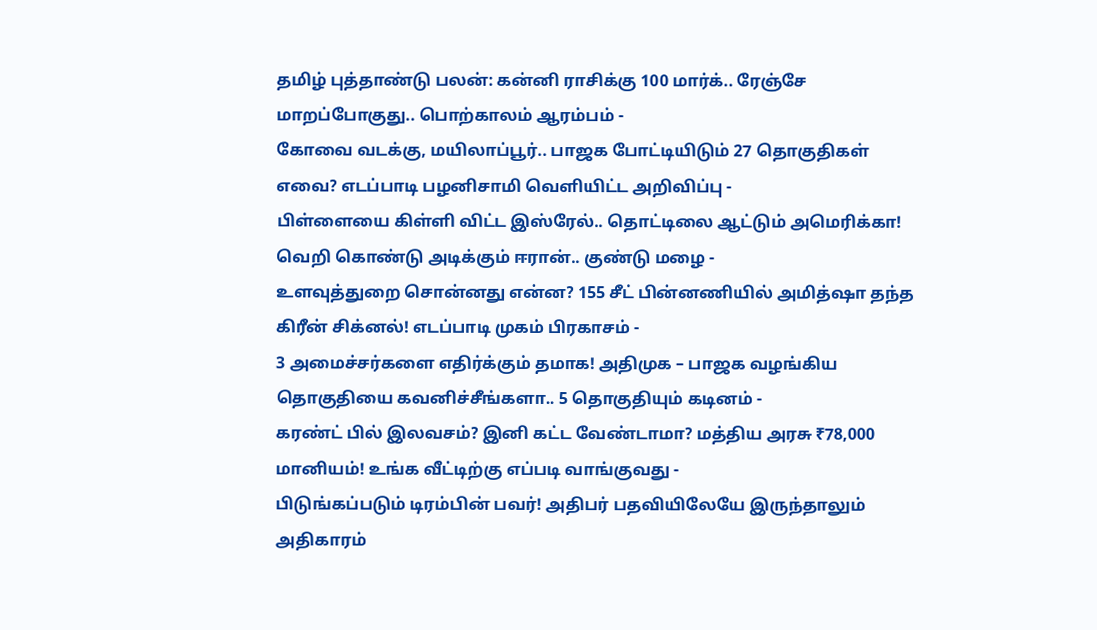தமிழ் புத்தாண்டு பலன்: கன்னி ராசிக்கு 100 மார்க்.. ரேஞ்சே மாறப்போகுது.. பொற்காலம் ஆரம்பம் -
கோவை வடக்கு, மயிலாப்பூர்.. பாஜக போட்டியிடும் 27 தொகுதிகள் எவை? எடப்பாடி பழனிசாமி வெளியிட்ட அறிவிப்பு -
பிள்ளையை கிள்ளி விட்ட இஸ்ரேல்.. தொட்டிலை ஆட்டும் அமெரிக்கா! வெறி கொண்டு அடிக்கும் ஈரான்.. குண்டு மழை -
உளவுத்துறை சொன்னது என்ன? 155 சீட் பின்னணியில் அமித்ஷா தந்த கிரீன் சிக்னல்! எடப்பாடி முகம் பிரகாசம் -
3 அமைச்சர்களை எதிர்க்கும் தமாக! அதிமுக – பாஜக வழங்கிய தொகுதியை கவனிச்சீங்களா.. 5 தொகுதியும் கடினம் -
கரண்ட் பில் இலவசம்? இனி கட்ட வேண்டாமா? மத்திய அரசு ₹78,000 மானியம்! உங்க வீட்டிற்கு எப்படி வாங்குவது -
பிடுங்கப்படும் டிரம்பின் பவர்! அதிபர் பதவியிலேயே இருந்தாலும் அதிகாரம்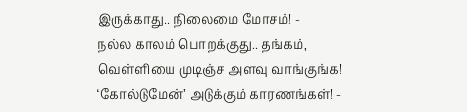இருக்காது.. நிலைமை மோசம்! -
நல்ல காலம் பொறக்குது.. தங்கம், வெள்ளியை முடிஞ்ச அளவு வாங்குங்க! ‘கோல்டுமேன்’ அடுக்கும் காரணங்கள்! -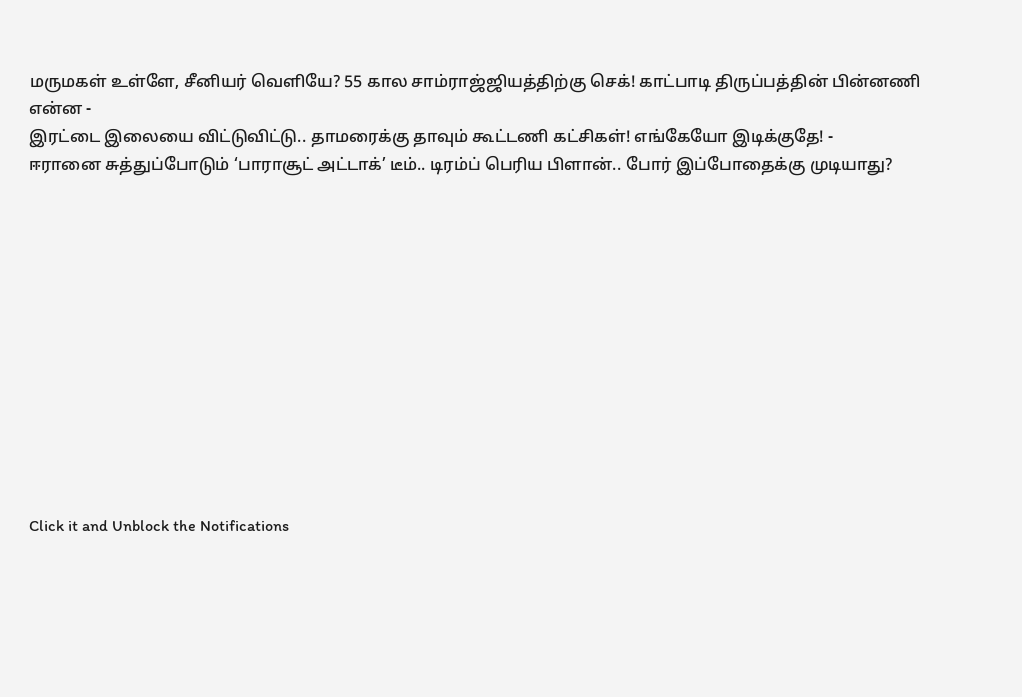மருமகள் உள்ளே, சீனியர் வெளியே? 55 கால சாம்ராஜ்ஜியத்திற்கு செக்! காட்பாடி திருப்பத்தின் பின்னணி என்ன -
இரட்டை இலையை விட்டுவிட்டு.. தாமரைக்கு தாவும் கூட்டணி கட்சிகள்! எங்கேயோ இடிக்குதே! -
ஈரானை சுத்துப்போடும் ‘பாராசூட் அட்டாக்’ டீம்.. டிரம்ப் பெரிய பிளான்.. போர் இப்போதைக்கு முடியாது?












Click it and Unblock the Notifications